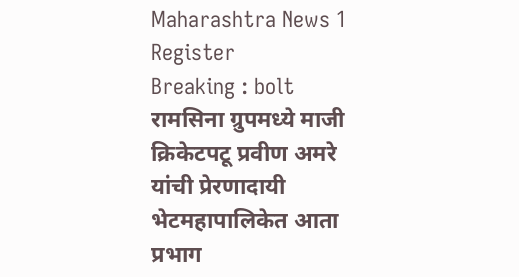Maharashtra News 1
Register
Breaking : bolt
रामसिना ग्रुपमध्ये माजी क्रिकेटपटू प्रवीण अमरे यांची प्रेरणादायी भेटमहापालिकेत आता प्रभाग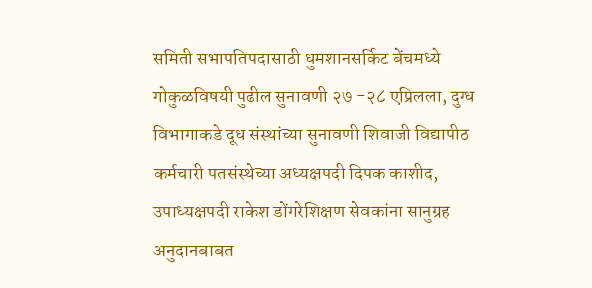समिती सभापतिपदासाठी धुमशानसर्किट बेंचमध्ये गोकुळविषयी पुढील सुनावणी २७ -२८ एप्रिलला, दुग्ध विभागाकडे दूध संस्थांच्या सुनावणी शिवाजी विद्यापीठ कर्मचारी पतसंस्थेच्या अध्यक्षपदी दिपक काशीद, उपाध्यक्षपदी राकेश डोंगरेशिक्षण सेवकांना सानुग्रह अनुदानबाबत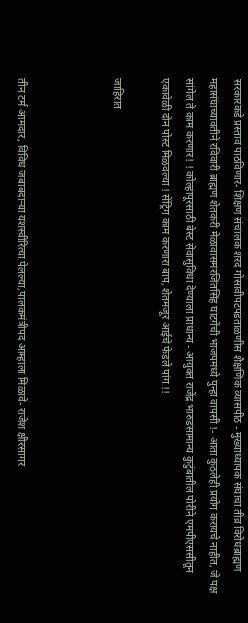सरकारकडे प्रस्ताव पाठविणार- शिक्षण संचालक शरद गोसावीपटपडताळणीस शैक्षणिक व्यासपीठ - मुख्याध्यापक संघाचा तीव्र विरोधब्राह्मण महासंघाच्यावतीने रविवारी ब्राह्मण शेतकरी मेळावासमरजितसिंह घाटगेंची भाजपमध्ये पुन्हा वापसी !- आता कुठलेही प्रयोग करायचे नाहीत, जे पक्ष सांगेल ते काम करणार! ! कोल्हापूरसाठी बेस्ट सेवासुविधा देण्याला प्राधान्य - आयुक्त राजेंद्र भारुडसामान्य कुटुंबातील पोरीने एमपीएससीतून एकावेळी दोन पोस्ट मिळवल्या ! सेंट्रिग काम करणारा बाप, शेतमजूर आईचे फेडले पांग !!

जाहिरात



तीन टर्म आमदार, विविध जबाबदाऱ्या यशस्वीरित्या पेलल्या,पालकमंत्रीपद आम्हाला मिळावे- राजेश क्षीरसागर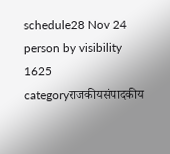schedule28 Nov 24 person by visibility 1625 categoryराजकीयसंपादकीय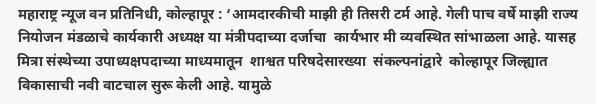महाराष्ट्र न्यूज वन प्रतिनिधी, कोल्हापूर : ‘आमदारकीची माझी ही तिसरी टर्म आहे. गेली पाच वर्षे माझी राज्य  नियोजन मंडळाचे कार्यकारी अध्यक्ष या मंत्रीपदाच्या दर्जाचा  कार्यभार मी व्यवस्थित सांभाळला आहे. यासह मित्रा संस्थेच्या उपाध्यक्षपदाच्या माध्यमातून  शाश्वत परिषदेसारख्या  संकल्पनांद्वारे  कोल्हापूर जिल्ह्यात  विकासाची नवी वाटचाल सुरू केली आहे. यामुळे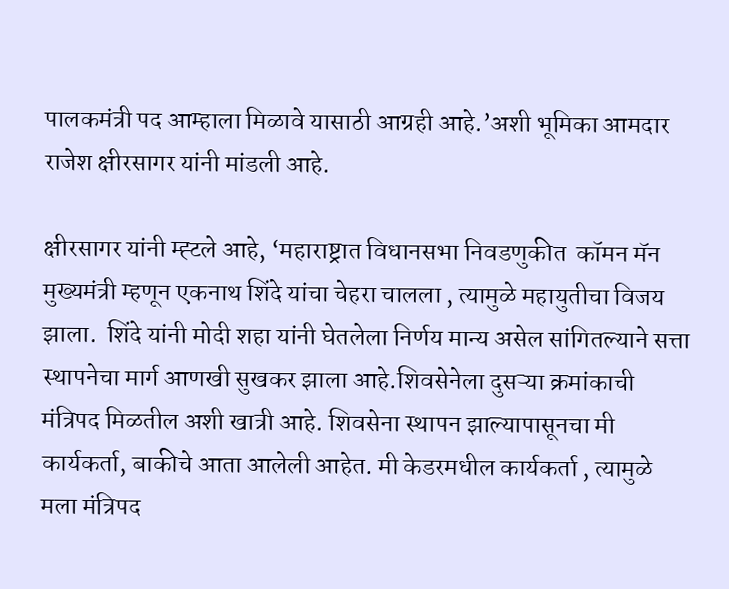पालकमंत्री पद आम्हाला मिळावे यासाठी आग्रही आहे.’अशी भूमिका आमदार राजेश क्षीरसागर यांनी मांडली आहे.

क्षीरसागर यांनी म्ह्टले आहे, ‘महाराष्ट्रात विधानसभा निवडणुकीत  कॉमन मॅन मुख्यमंत्री म्हणून एकनाथ शिंदे यांचा चेहरा चालला , त्यामुळे महायुतीचा विजय झाला.  शिंदे यांनी मोदी शहा यांनी घेतलेला निर्णय मान्य असेल सांगितल्याने सत्ता स्थापनेचा मार्ग आणखी सुखकर झाला आहे.शिवसेनेला दुसऱ्या क्रमांकाची मंत्रिपद मिळतील अशी खात्री आहे. शिवसेना स्थापन झाल्यापासूनचा मी कार्यकर्ता, बाकीचे आता आलेली आहेत. मी केडरमधील कार्यकर्ता , त्यामुळे मला मंत्रिपद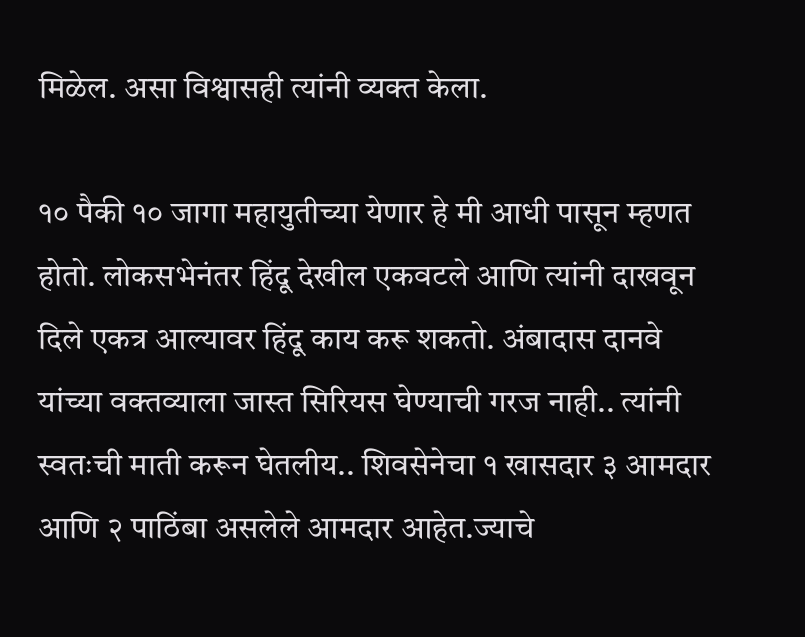मिळेल. असा विश्वासही त्यांनी व्यक्त केला.

१० पैकी १० जागा महायुतीच्या येणार हे मी आधी पासून म्हणत होतो. लोकसभेनंतर हिंदू देखील एकवटले आणि त्यांनी दाखवून दिले एकत्र आल्यावर हिंदू काय करू शकतो. अंबादास दानवे यांच्या वक्तव्याला जास्त सिरियस घेण्याची गरज नाही.. त्यांनी स्वतःची माती करून घेतलीय.. शिवसेनेचा १ खासदार ३ आमदार आणि २ पाठिंबा असलेले आमदार आहेत.ज्याचे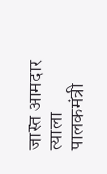जास्त आमदार त्याला पालकमंत्री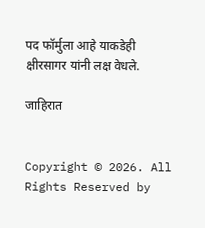पद फॉर्मुला आहे याकडेही क्षीरसागर यांनी लक्ष वेधले.

जाहिरात


Copyright © 2026. All Rights Reserved by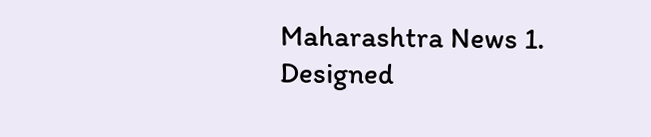Maharashtra News 1.
Designed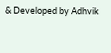& Developed by Adhvik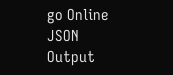go Online
JSON Output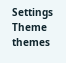Settings
Theme
themes